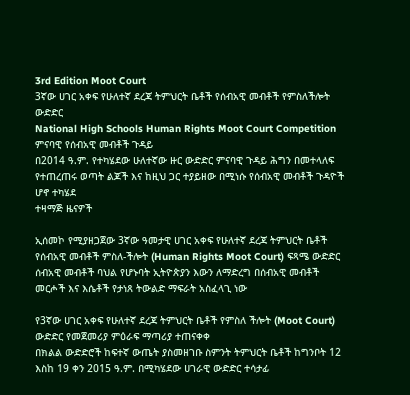3rd Edition Moot Court
3ኛው ሀገር አቀፍ የሁለተኛ ደረጃ ትምህርት ቤቶች የሰብአዊ መብቶች የምስለችሎት ውድድር
National High Schools Human Rights Moot Court Competition
ምናባዊ የሰብአዊ መብቶች ጉዳይ
በ2014 ዓ.ም. የተካሄደው ሁለተኛው ዙር ውድድር ምናባዊ ጉዳይ ሕግን በመተላለፍ የተጠረጠሩ ወጣት ልጆች እና ከዚህ ጋር ተያይዘው በሚነሱ የሰብአዊ መብቶች ጉዳዮች ሆኖ ተካሄደ
ተዛማጅ ዜናዎች

ኢሰመኮ የሚያዘጋጀው 3ኛው ዓመታዊ ሀገር አቀፍ የሁለተኛ ደረጃ ትምህርት ቤቶች የሰብአዊ መብቶች ምስለ-ችሎት (Human Rights Moot Court) ፍጻሜ ውድድር
ሰብአዊ መብቶች ባህል የሆኑባት ኢትዮጵያን እውን ለማድረግ በሰብአዊ መብቶች መርሖች እና እሴቶች የታነጸ ትውልድ ማፍራት አስፈላጊ ነው

የ3ኛው ሀገር አቀፍ የሁለተኛ ደረጃ ትምህርት ቤቶች የምስለ ችሎት (Moot Court) ውድድር የመጀመሪያ ምዕራፍ ማጣሪያ ተጠናቀቀ
በክልል ውድድሮች ከፍተኛ ውጤት ያስመዘገቡ ስምንት ትምህርት ቤቶች ከግንቦት 12 እስከ 19 ቀን 2015 ዓ.ም. በሚካሄደው ሀገራዊ ውድድር ተሳታፊ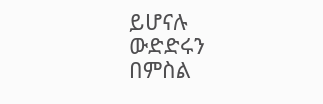ይሆናሉ
ውድድሩን በምስል